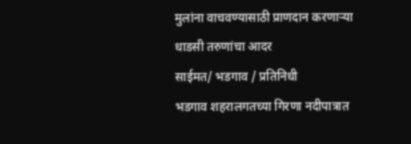मुलांना वाचवण्यासाठी प्राणदान करणाऱ्या धाडसी तरुणांचा आदर
साईमत/ भडगाव / प्रतिनिधी
भडगाव शहरालगतच्या गिरणा नदीपात्रात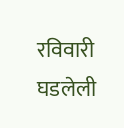रविवारी घडलेली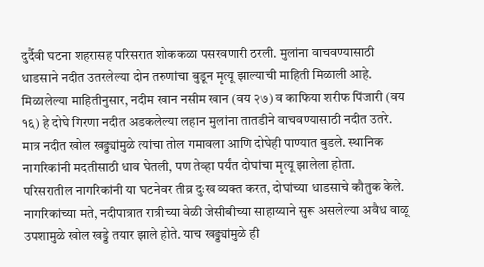दुर्दैवी घटना शहरासह परिसरात शोककळा पसरवणारी ठरली. मुलांना वाचवण्यासाठी धाडसाने नदीत उतरलेल्या दोन तरुणांचा बुडून मृत्यू झाल्याची माहिती मिळाली आहे.
मिळालेल्या माहितीनुसार, नदीम खान नसीम खान (वय २७) व काफिया शरीफ पिंजारी (वय १६) हे दोघे गिरणा नदीत अडकलेल्या लहान मुलांना तातडीने वाचवण्यासाठी नदीत उतरे. मात्र नदीत खोल खड्ड्यांमुळे त्यांचा तोल गमावला आणि दोघेही पाण्यात बुडले. स्थानिक नागरिकांनी मदतीसाठी धाव घेतली, पण तेव्हा पर्यंत दोघांचा मृत्यू झालेला होता.
परिसरातील नागरिकांनी या घटनेवर तीव्र दुःख व्यक्त करत, दोघांच्या धाडसाचे कौतुक केले. नागरिकांच्या मते, नदीपात्रात रात्रीच्या वेळी जेसीबीच्या साहाय्याने सुरू असलेल्या अवैध वाळू उपशामुळे खोल खड्डे तयार झाले होते. याच खड्ड्यांमुळे ही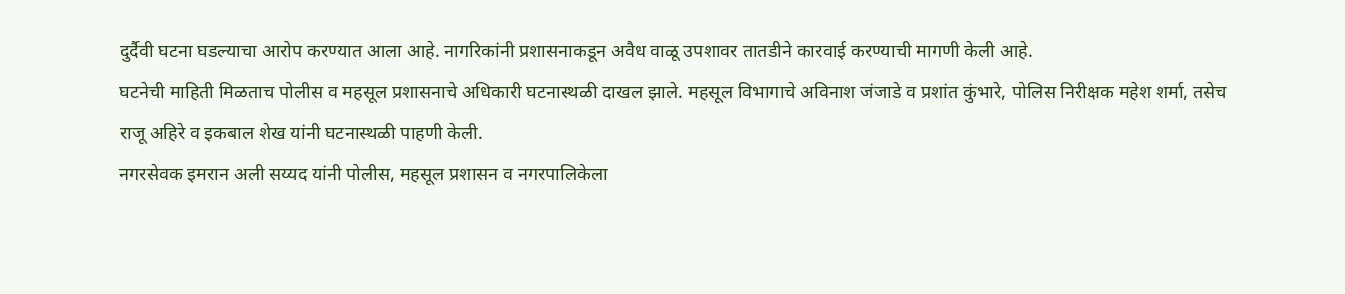दुर्दैवी घटना घडल्याचा आरोप करण्यात आला आहे. नागरिकांनी प्रशासनाकडून अवैध वाळू उपशावर तातडीने कारवाई करण्याची मागणी केली आहे.
घटनेची माहिती मिळताच पोलीस व महसूल प्रशासनाचे अधिकारी घटनास्थळी दाखल झाले. महसूल विभागाचे अविनाश जंजाडे व प्रशांत कुंभारे, पोलिस निरीक्षक महेश शर्मा, तसेच राजू अहिरे व इकबाल शेख यांनी घटनास्थळी पाहणी केली.
नगरसेवक इमरान अली सय्यद यांनी पोलीस, महसूल प्रशासन व नगरपालिकेला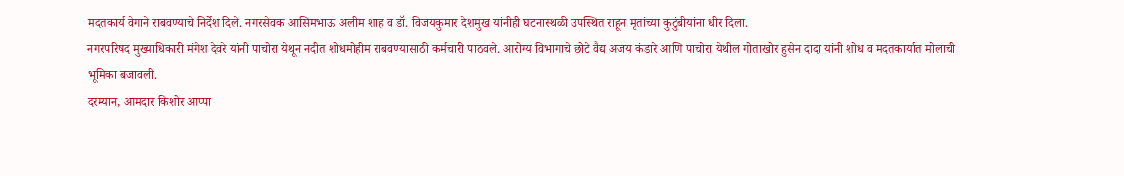मदतकार्य वेगाने राबवण्याचे निर्देश दिले. नगरसेवक आसिमभाऊ अलीम शाह व डॉ. विजयकुमार देशमुख यांनीही घटनास्थळी उपस्थित राहून मृतांच्या कुटुंबीयांना धीर दिला.
नगरपरिषद मुख्याधिकारी मंगेश देवरे यांनी पाचोरा येथून नदीत शोधमोहीम राबवण्यासाठी कर्मचारी पाठवले. आरोग्य विभागाचे छोटे वैद्य अजय कंडारे आणि पाचोरा येथील गोताखोर हुसेन दादा यांनी शोध व मदतकार्यात मोलाची भूमिका बजावली.
दरम्यान, आमदार किशोर आप्पा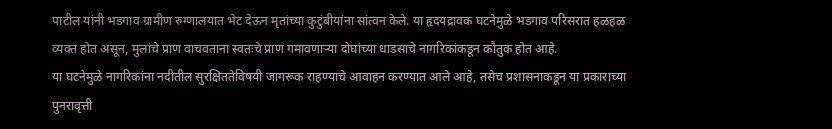पाटील यांनी भडगाव ग्रामीण रुग्णालयात भेट देऊन मृतांच्या कुटुंबीयांना सांत्वन केले. या हृदयद्रावक घटनेमुळे भडगाव परिसरात हळहळ व्यक्त होत असून, मुलांचे प्राण वाचवताना स्वतःचे प्राण गमावणाऱ्या दोघांच्या धाडसाचे नागरिकांकडून कौतुक होत आहे.
या घटनेमुळे नागरिकांना नदीतील सुरक्षिततेविषयी जागरूक राहण्याचे आवाहन करण्यात आले आहे, तसेच प्रशासनाकडून या प्रकाराच्या पुनरावृत्ती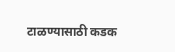टाळण्यासाठी कडक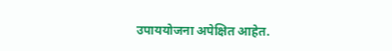उपाययोजना अपेक्षित आहेत.